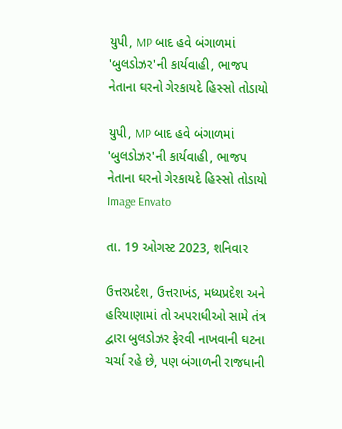યુપી, MP બાદ હવે બંગાળમાં 'બુલડોઝર'ની કાર્યવાહી, ભાજપ નેતાના ઘરનો ગેરકાયદે હિસ્સો તોડાયો

યુપી, MP બાદ હવે બંગાળમાં 'બુલડોઝર'ની કાર્યવાહી, ભાજપ નેતાના ઘરનો ગેરકાયદે હિસ્સો તોડાયો
Image Envato

તા. 19 ઓગસ્ટ 2023, શનિવાર

ઉત્તરપ્રદેશ, ઉત્તરાખંડ, મધ્યપ્રદેશ અને હરિયાણામાં તો અપરાધીઓ સામે તંત્ર દ્વારા બુલડોઝર ફેરવી નાખવાની ઘટના ચર્ચા રહે છે, પણ બંગાળની રાજધાની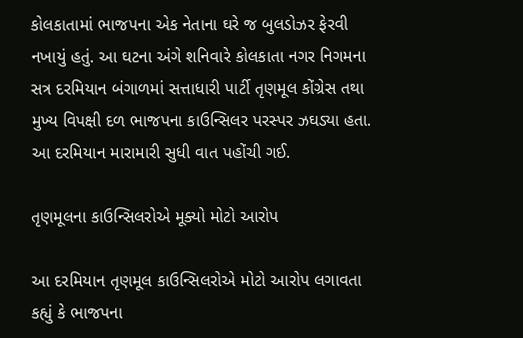કોલકાતામાં ભાજપના એક નેતાના ઘરે જ બુલડોઝર ફેરવી નખાયું હતું. આ ઘટના અંગે શનિવારે કોલકાતા નગર નિગમના સત્ર દરમિયાન બંગાળમાં સત્તાધારી પાર્ટી તૃણમૂલ કોંગ્રેસ તથા મુખ્ય વિપક્ષી દળ ભાજપના કાઉન્સિલર પરસ્પર ઝઘડ્યા હતા. આ દરમિયાન મારામારી સુધી વાત પહોંચી ગઈ.

તૃણમૂલના કાઉન્સિલરોએ મૂક્યો મોટો આરોપ

આ દરમિયાન તૃણમૂલ કાઉન્સિલરોએ મોટો આરોપ લગાવતા કહ્યું કે ભાજપના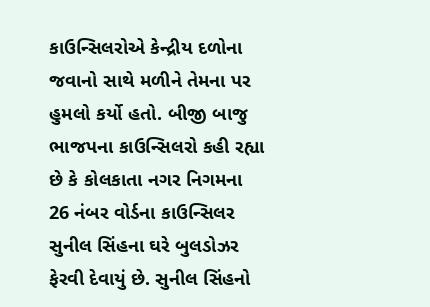કાઉન્સિલરોએ કેન્દ્રીય દળોના જવાનો સાથે મળીને તેમના પર હુમલો કર્યો હતો. બીજી બાજુ ભાજપના કાઉન્સિલરો કહી રહ્યા છે કે કોલકાતા નગર નિગમના 26 નંબર વોર્ડના કાઉન્સિલર સુનીલ સિંહના ઘરે બુલડોઝર ફેરવી દેવાયું છે. સુનીલ સિંહનો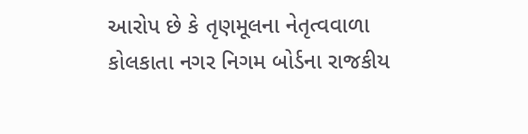આરોપ છે કે તૃણમૂલના નેતૃત્વવાળા કોલકાતા નગર નિગમ બોર્ડના રાજકીય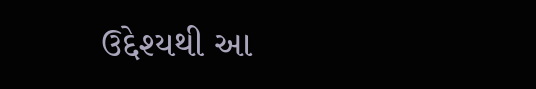ઉદ્દેશ્યથી આ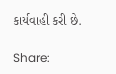કાર્યવાહી કરી છે.

Share: